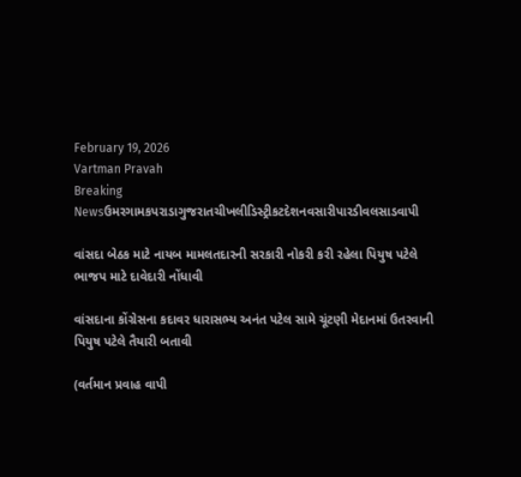February 19, 2026
Vartman Pravah
Breaking Newsઉમરગામકપરાડાગુજરાતચીખલીડિસ્ટ્રીકટદેશનવસારીપારડીવલસાડવાપી

વાંસદા બેઠક માટે નાયબ મામલતદારની સરકારી નોકરી કરી રહેલા પિયુષ પટેલે ભાજપ માટે દાવેદારી નોંધાવી

વાંસદાના કોંગ્રેસના કદાવર ધારાસભ્‍ય અનંત પટેલ સામે ચૂંટણી મેદાનમાં ઉતરવાની પિયુષ પટેલે તૈયારી બતાવી

(વર્તમાન પ્રવાહ વાપી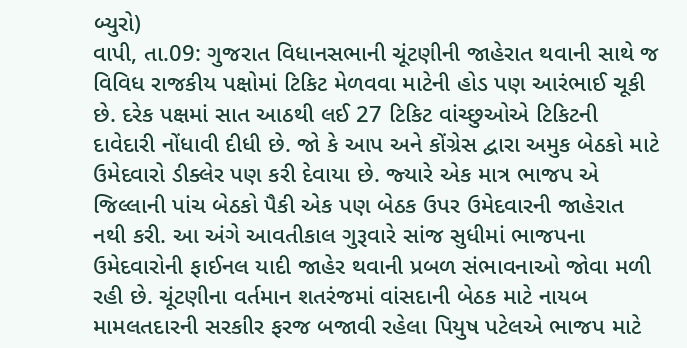બ્‍યુરો)
વાપી, તા.09: ગુજરાત વિધાનસભાની ચૂંટણીની જાહેરાત થવાની સાથે જ વિવિધ રાજકીય પક્ષોમાં ટિકિટ મેળવવા માટેની હોડ પણ આરંભાઈ ચૂકી છે. દરેક પક્ષમાં સાત આઠથી લઈ 27 ટિકિટ વાંચ્‍છુઓએ ટિકિટની દાવેદારી નોંધાવી દીધી છે. જો કે આપ અને કોંગ્રેસ દ્વારા અમુક બેઠકો માટે ઉમેદવારો ડીક્‍લેર પણ કરી દેવાયા છે. જ્‍યારે એક માત્ર ભાજપ એ જિલ્લાની પાંચ બેઠકો પૈકી એક પણ બેઠક ઉપર ઉમેદવારની જાહેરાત નથી કરી. આ અંગે આવતીકાલ ગુરૂવારે સાંજ સુધીમાં ભાજપના ઉમેદવારોની ફાઈનલ યાદી જાહેર થવાની પ્રબળ સંભાવનાઓ જોવા મળી રહી છે. ચૂંટણીના વર્તમાન શતરંજમાં વાંસદાની બેઠક માટે નાયબ મામલતદારની સરકાીર ફરજ બજાવી રહેલા પિયુષ પટેલએ ભાજપ માટે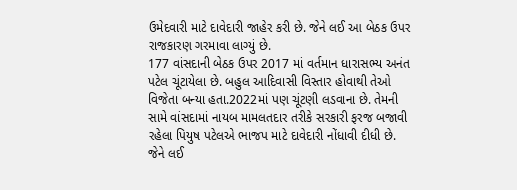ઉમેદવારી માટે દાવેદારી જાહેર કરી છે. જેને લઈ આ બેઠક ઉપર રાજકારણ ગરમાવા લાગ્‍યું છે.
177 વાંસદાની બેઠક ઉપર 2017 માં વર્તમાન ધારાસભ્‍ય અનંત પટેલ ચૂંટાયેલા છે. બહુલ આદિવાસી વિસ્‍તાર હોવાથી તેઓ વિજેતા બન્‍યા હતા.2022માં પણ ચૂંટણી લડવાના છે. તેમની સામે વાંસદામાં નાયબ મામલતદાર તરીકે સરકારી ફરજ બજાવી રહેલા પિયુષ પટેલએ ભાજપ માટે દાવેદારી નોંધાવી દીધી છે. જેને લઈ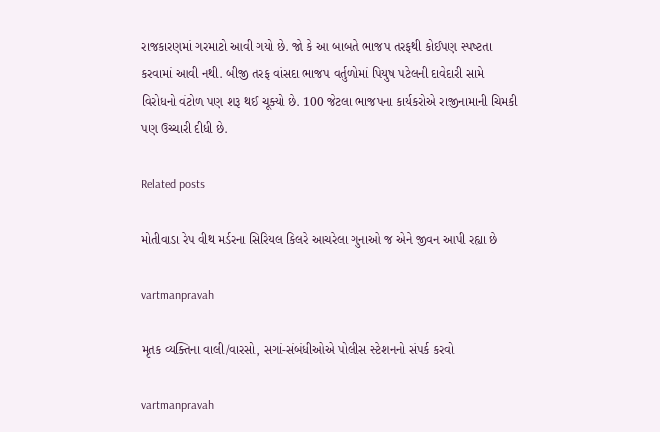રાજકારણમાં ગરમાટો આવી ગયો છે. જો કે આ બાબતે ભાજપ તરફથી કોઈપણ સ્‍પષ્‍ટતા કરવામાં આવી નથી. બીજી તરફ વાંસદા ભાજપ વર્તુળોમાં પિયુષ પટેલની દાવેદારી સામે વિરોધનો વંટોળ પણ શરૂ થઈ ચૂક્‍યો છે. 100 જેટલા ભાજપના કાર્યકરોએ રાજીનામાની ચિમકી પણ ઉચ્‍ચારી દીધી છે.

Related posts

મોતીવાડા રેપ વીથ મર્ડરના સિરિયલ કિલરે આચરેલા ગુનાઓ જ એને જીવન આપી રહ્યા છે

vartmanpravah

મૃતક વ્‍યક્‍તિના વાલી/વારસો, સગાં-સંબંધીઓએ પોલીસ સ્‍ટેશનનો સંપર્ક કરવો

vartmanpravah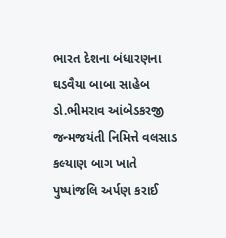ભારત દેશના બંધારણના ઘડવૈયા બાબા સાહેબ ડો.ભીમરાવ આંબેડકરજી જન્‍મજયંતી નિમિત્તે વલસાડ કલ્‍યાણ બાગ ખાતે પુષ્‍પાંજલિ અર્પણ કરાઈ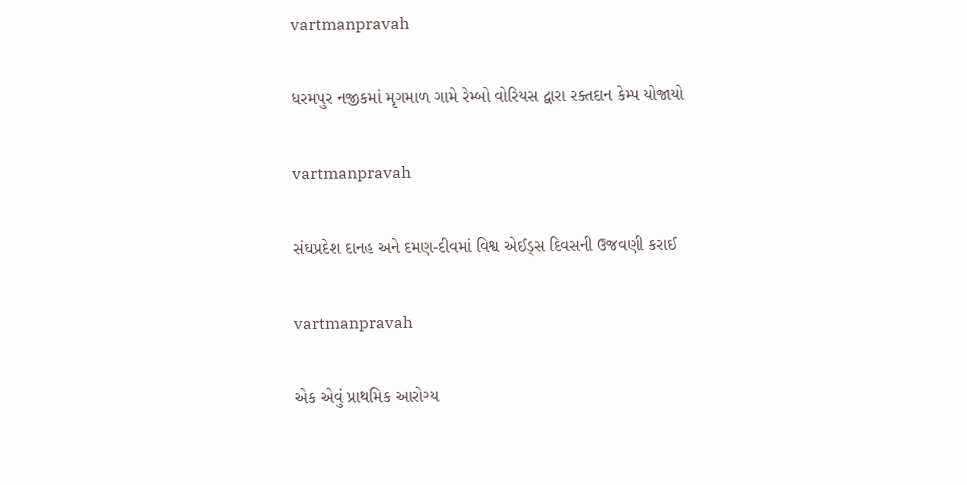vartmanpravah

ધરમપુર નજીકમાં મૃગમાળ ગામે રેમ્બો વોરિયસ દ્વારા રક્તદાન કેમ્પ યોજાયો

vartmanpravah

સંઘપ્રદેશ દાનહ અને દમણ-દીવમાં વિશ્વ એઈડ્‍સ દિવસની ઉજવણી કરાઈ

vartmanpravah

એક એવું પ્રાથમિક આરોગ્‍ય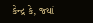કેન્‍દ્ર કે, જ્‍યાં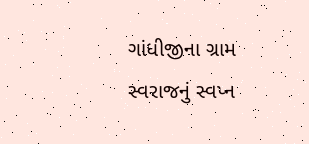ગાંધીજીના ગ્રામ સ્‍વરાજનું સ્‍વપ્‍ન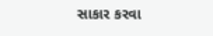સાકાર કરવા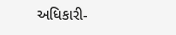અધિકારી-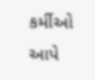કર્મીઓ આપે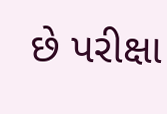છે પરીક્ષા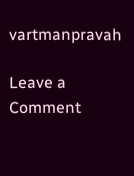vartmanpravah

Leave a Comment